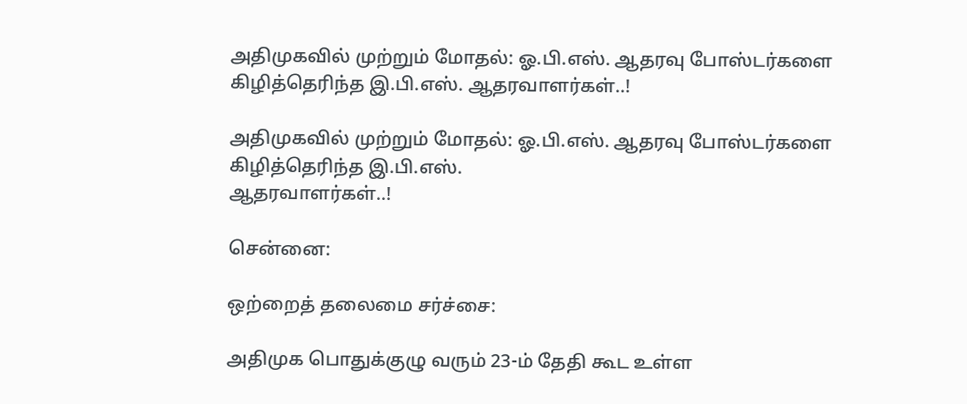அதிமுகவில் முற்றும் மோதல்: ஓ.பி.எஸ். ஆதரவு போஸ்டர்களை கிழித்தெரிந்த இ.பி.எஸ். ஆதரவாளர்கள்..!

அதிமுகவில் முற்றும் மோதல்: ஓ.பி.எஸ். ஆதரவு போஸ்டர்களை கிழித்தெரிந்த இ.பி.எஸ்.
ஆதரவாளர்கள்..!

சென்னை:

ஒற்றைத் தலைமை சர்ச்சை:

அதிமுக பொதுக்குழு வரும் 23-ம் தேதி கூட உள்ள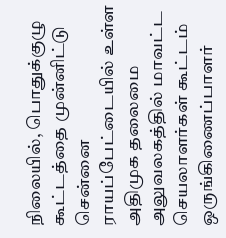நிலையில், பொதுக்குழு கூட்டத்தை முன்னிட்டு சென்னை ராயப்பேட்டையில் உள்ள அதிமுக தலைமை அலுவலகத்தில் மாவட்ட செயலாளர்கள் கூட்டம் ஒருங்கிணைப்பாளர்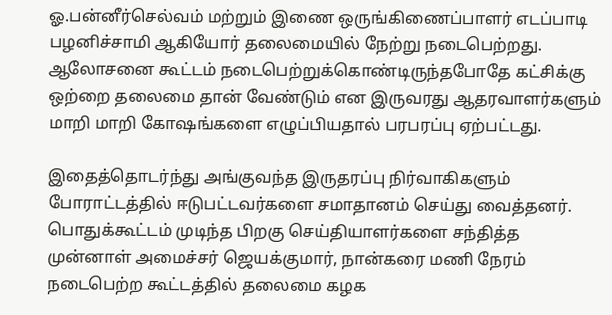ஓ.பன்னீர்செல்வம் மற்றும் இணை ஒருங்கிணைப்பாளர் எடப்பாடி பழனிச்சாமி ஆகியோர் தலைமையில் நேற்று நடைபெற்றது. ஆலோசனை கூட்டம் நடைபெற்றுக்கொண்டிருந்தபோதே கட்சிக்கு ஒற்றை தலைமை தான் வேண்டும் என இருவரது ஆதரவாளர்களும் மாறி மாறி கோஷங்களை எழுப்பியதால் பரபரப்பு ஏற்பட்டது.

இதைத்தொடர்ந்து அங்குவந்த இருதரப்பு நிர்வாகிகளும் போராட்டத்தில் ஈடுபட்டவர்களை சமாதானம் செய்து வைத்தனர். பொதுக்கூட்டம் முடிந்த பிறகு செய்தியாளர்களை சந்தித்த முன்னாள் அமைச்சர் ஜெயக்குமார், நான்கரை மணி நேரம் நடைபெற்ற கூட்டத்தில் தலைமை கழக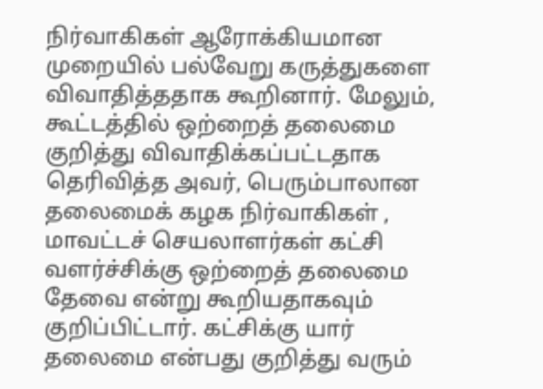நிர்வாகிகள் ஆரோக்கியமான முறையில் பல்வேறு கருத்துகளை விவாதித்ததாக கூறினார். மேலும், கூட்டத்தில் ஒற்றைத் தலைமை குறித்து விவாதிக்கப்பட்டதாக தெரிவித்த அவர், பெரும்பாலான தலைமைக் கழக நிர்வாகிகள் , மாவட்டச் செயலாளர்கள் கட்சி வளர்ச்சிக்கு ஒற்றைத் தலைமை தேவை என்று கூறியதாகவும் குறிப்பிட்டார். கட்சிக்கு யார் தலைமை என்பது குறித்து வரும்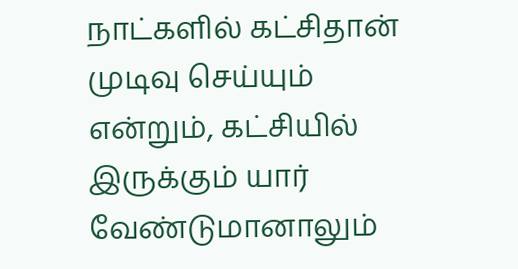நாட்களில் கட்சிதான் முடிவு செய்யும் என்றும், கட்சியில் இருக்கும் யார் வேண்டுமானாலும்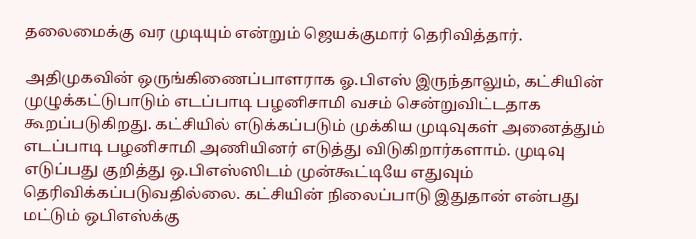தலைமைக்கு வர முடியும் என்றும் ஜெயக்குமார் தெரிவித்தார்.

அதிமுகவின் ஒருங்கிணைப்பாளராக ஓ.பிஎஸ் இருந்தாலும், கட்சியின் முழுக்கட்டுபாடும் எடப்பாடி பழனிசாமி வசம் சென்றுவிட்டதாக கூறப்படுகிறது. கட்சியில் எடுக்கப்படும் முக்கிய முடிவுகள் அனைத்தும் எடப்பாடி பழனிசாமி அணியினர் எடுத்து விடுகிறார்களாம். முடிவு எடுப்பது குறித்து ஒ.பிஎஸ்ஸிடம் முன்கூட்டியே எதுவும் தெரிவிக்கப்படுவதில்லை. கட்சியின் நிலைப்பாடு இதுதான் என்பது மட்டும் ஒபிஎஸ்க்கு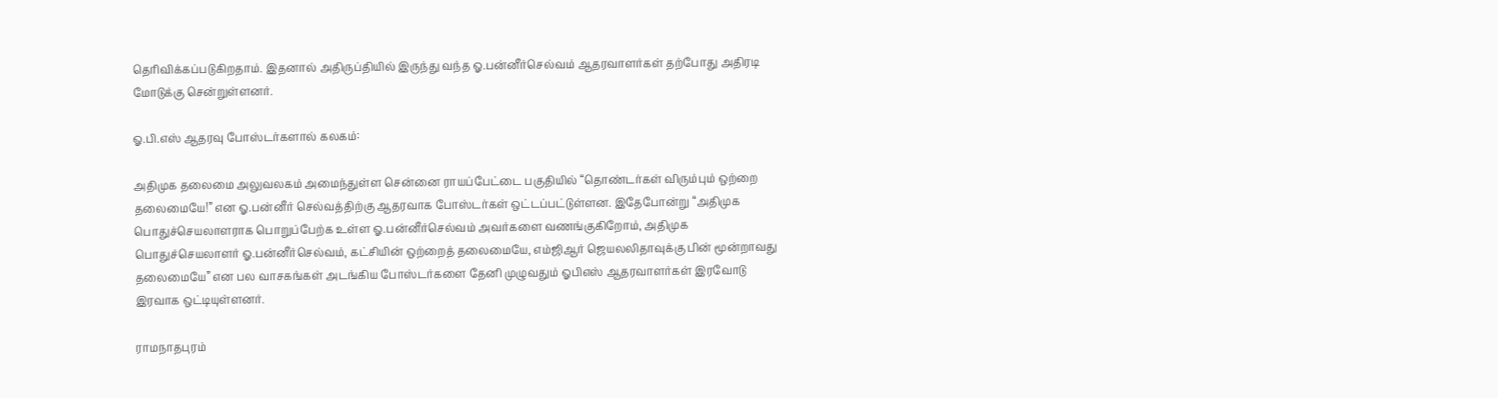தெரிவிக்கப்படுகிறதாம். இதனால் அதிருப்தியில் இருந்து வந்த ஓ.பன்னீர்செல்வம் ஆதரவாளர்கள் தற்போது அதிரடி மோடுக்கு சென்றுள்ளனர்.

ஓ.பி.எஸ் ஆதரவு போஸ்டர்களால் கலகம்:

அதிமுக தலைமை அலுவலகம் அமைந்துள்ள சென்னை ராயப்பேட்டை பகுதியில் “தொண்டர்கள் விரும்பும் ஒற்றை தலைமையே!” என ஓ.பன்னீர் செல்வத்திற்கு ஆதரவாக போஸ்டர்கள் ஒட்டப்பட்டுள்ளன. இதேபோன்று “அதிமுக பொதுச்செயலாளராக பொறுப்பேற்க உள்ள ஓ.பன்னீர்செல்வம் அவர்களை வணங்குகிறோம், அதிமுக பொதுச்செயலாளர் ஓ.பன்னீர்செல்வம், கட்சியின் ஒற்றைத் தலைமையே, எம்ஜிஆர் ஜெயலலிதாவுக்கு பின் மூன்றாவது தலைமையே” என பல வாசகங்கள் அடங்கிய போஸ்டர்களை தேனி முழுவதும் ஓபிஎஸ் ஆதரவாளர்கள் இரவோடு இரவாக ஒட்டியுள்ளனர்.

ராமநாதபுரம்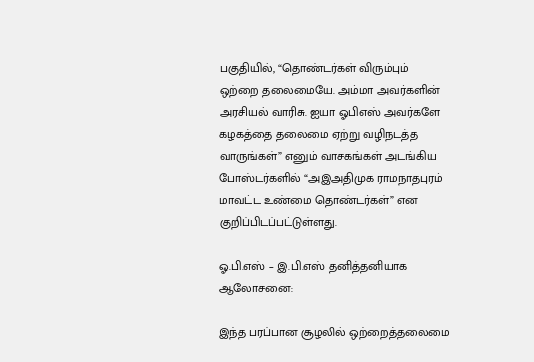பகுதியில், “தொண்டர்கள் விரும்பும் ஒற்றை தலைமையே. அம்மா அவர்களின் அரசியல் வாரிசு. ஐயா ஓபிஎஸ் அவர்களே கழகத்தை தலைமை ஏற்று வழிநடத்த வாருங்கள்” எனும் வாசகங்கள் அடங்கிய போஸ்டர்களில் “அஇஅதிமுக ராமநாதபுரம் மாவட்ட உண்மை தொண்டர்கள்” என குறிப்பிடப்பட்டுள்ளது.

ஓ.பி.எஸ் – இ.பி.எஸ் தனித்தனியாக ஆலோசனை:

இந்த பரப்பான சூழலில் ஒற்றைத்தலைமை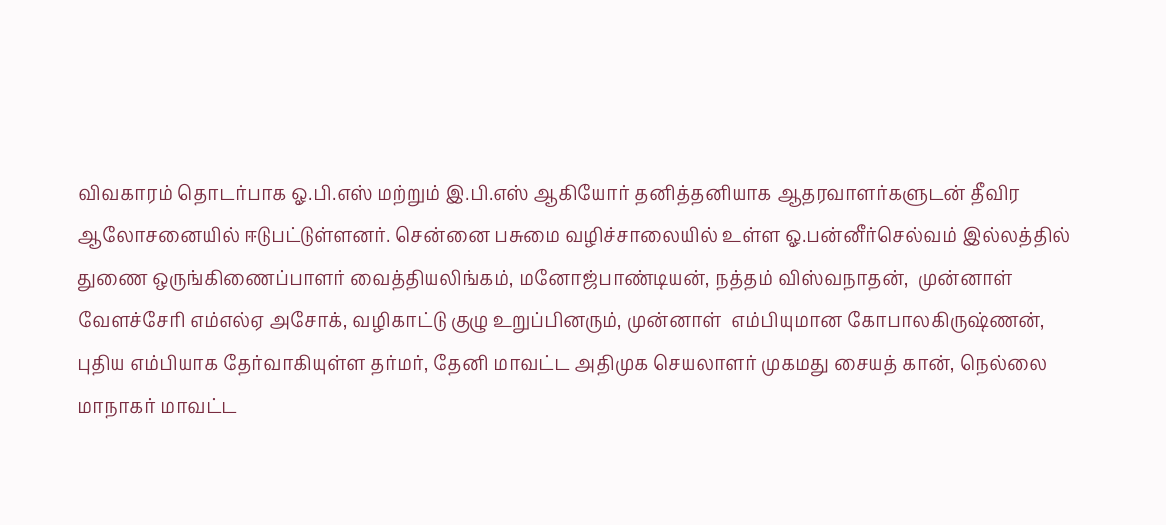விவகாரம் தொடர்பாக ஓ.பி.எஸ் மற்றும் இ.பி.எஸ் ஆகியோர் தனித்தனியாக ஆதரவாளர்களுடன் தீவிர ஆலோசனையில் ஈடுபட்டுள்ளனர். சென்னை பசுமை வழிச்சாலையில் உள்ள ஓ.பன்னீர்செல்வம் இல்லத்தில் துணை ஒருங்கிணைப்பாளர் வைத்தியலிங்கம், மனோஜ்பாண்டியன், நத்தம் விஸ்வநாதன்,  முன்னாள் வேளச்சேரி எம்எல்ஏ அசோக், வழிகாட்டு குழு உறுப்பினரும், முன்னாள்  எம்பியுமான கோபாலகிருஷ்ணன், புதிய எம்பியாக தேர்வாகியுள்ள தர்மர், தேனி மாவட்ட அதிமுக செயலாளர் முகமது சையத் கான், நெல்லை மாநாகர் மாவட்ட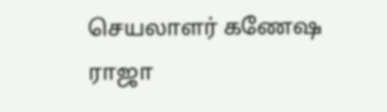செயலாளர் கணேஷ ராஜா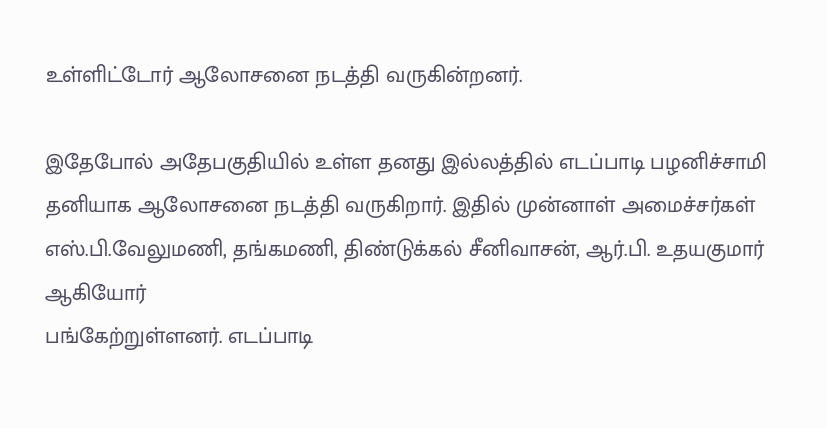உள்ளிட்டோர் ஆலோசனை நடத்தி வருகின்றனர்.

இதேபோல் அதேபகுதியில் உள்ள தனது இல்லத்தில் எடப்பாடி பழனிச்சாமி தனியாக ஆலோசனை நடத்தி வருகிறார். இதில் முன்னாள் அமைச்சர்கள் எஸ்.பி.வேலுமணி, தங்கமணி, திண்டுக்கல் சீனிவாசன், ஆர்.பி. உதயகுமார் ஆகியோர்
பங்கேற்றுள்ளனர். எடப்பாடி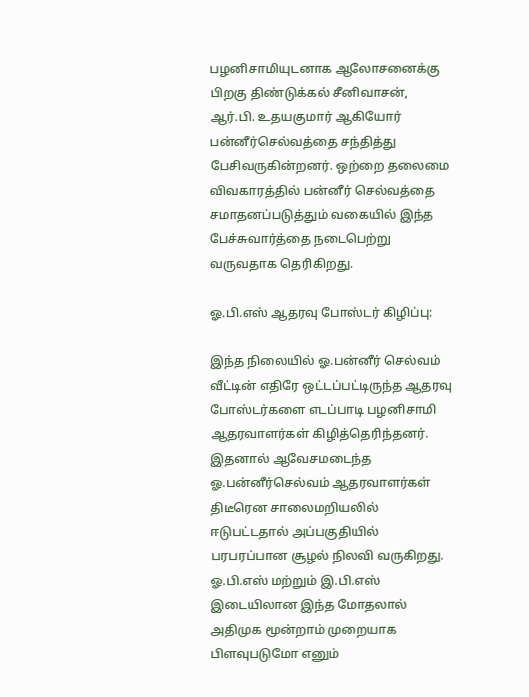பழனிசாமியுடனாக ஆலோசனைக்கு பிறகு திண்டுக்கல் சீனிவாசன், ஆர்.பி. உதயகுமார் ஆகியோர் பன்னீர்செல்வத்தை சந்தித்து பேசிவருகின்றனர். ஒற்றை தலைமை விவகாரத்தில் பன்னீர் செல்வத்தை சமாதனப்படுத்தும் வகையில் இந்த பேச்சுவார்த்தை நடைபெற்று வருவதாக தெரிகிறது.

ஓ.பி.எஸ் ஆதரவு போஸ்டர் கிழிப்பு:

இந்த நிலையில் ஓ.பன்னீர் செல்வம் வீட்டின் எதிரே ஒட்டப்பட்டிருந்த ஆதரவு போஸ்டர்களை எடப்பாடி பழனிசாமி ஆதரவாளர்கள் கிழித்தெரிந்தனர். இதனால் ஆவேசமடைந்த ஓ.பன்னீர்செல்வம் ஆதரவாளர்கள் திடீரென சாலைமறியலில் ஈடுபட்டதால் அப்பகுதியில் பரபரப்பான சூழல் நிலவி வருகிறது. ஓ.பி.எஸ் மற்றும் இ.பி.எஸ் இடையிலான இந்த மோதலால் அதிமுக மூன்றாம் முறையாக பிளவுபடுமோ எனும்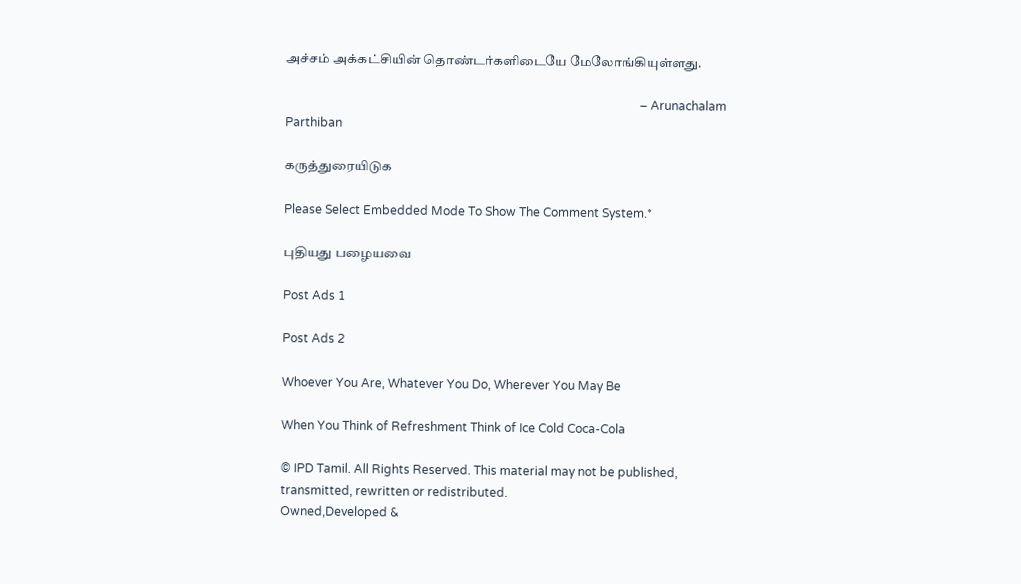அச்சம் அக்கட்சியின் தொண்டர்களிடையே மேலோங்கியுள்ளது.

                                                                                                                      – Arunachalam Parthiban

கருத்துரையிடுக

Please Select Embedded Mode To Show The Comment System.*

புதியது பழையவை

Post Ads 1

Post Ads 2

Whoever You Are, Whatever You Do, Wherever You May Be

When You Think of Refreshment Think of Ice Cold Coca-Cola

© IPD Tamil. All Rights Reserved. This material may not be published, transmitted, rewritten or redistributed.
Owned,Developed &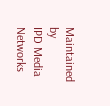Maintained by
IPD Media Networks